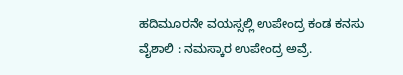ಹದಿಮೂರನೇ ವಯಸ್ಸಲ್ಲಿ ಉಪೇಂದ್ರ ಕಂಡ ಕನಸು
ವೈಶಾಲಿ : ನಮಸ್ಕಾರ ಉಪೇಂದ್ರ ಅವ್ರೆ.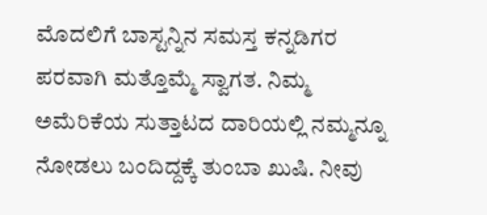ಮೊದಲಿಗೆ ಬಾಸ್ಟನ್ನಿನ ಸಮಸ್ತ ಕನ್ನಡಿಗರ ಪರವಾಗಿ ಮತ್ತೊಮ್ಮೆ ಸ್ವಾಗತ. ನಿಮ್ಮ ಅಮೆರಿಕೆಯ ಸುತ್ತಾಟದ ದಾರಿಯಲ್ಲಿ ನಮ್ಮನ್ನೂ ನೋಡಲು ಬಂದಿದ್ದಕ್ಕೆ ತುಂಬಾ ಖುಷಿ. ನೀವು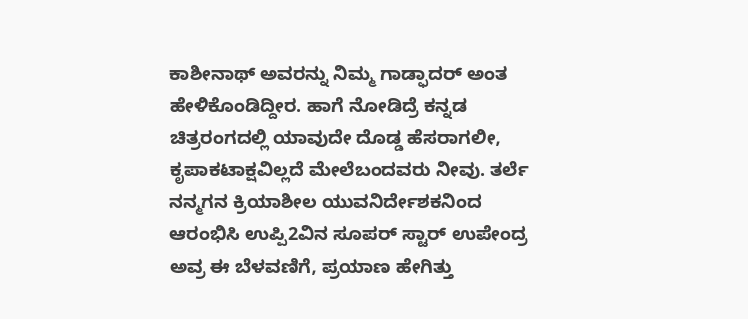ಕಾಶೀನಾಥ್ ಅವರನ್ನು ನಿಮ್ಮ ಗಾಡ್ಫಾದರ್ ಅಂತ ಹೇಳಿಕೊಂಡಿದ್ದೀರ. ಹಾಗೆ ನೋಡಿದ್ರೆ ಕನ್ನಡ ಚಿತ್ರರಂಗದಲ್ಲಿ ಯಾವುದೇ ದೊಡ್ಡ ಹೆಸರಾಗಲೀ, ಕೃಪಾಕಟಾಕ್ಷವಿಲ್ಲದೆ ಮೇಲೆಬಂದವರು ನೀವು. ತರ್ಲೆ ನನ್ಮಗನ ಕ್ರಿಯಾಶೀಲ ಯುವನಿರ್ದೇಶಕನಿಂದ ಆರಂಭಿಸಿ ಉಪ್ಪಿ2ವಿನ ಸೂಪರ್ ಸ್ಟಾರ್ ಉಪೇಂದ್ರ ಅವ್ರ ಈ ಬೆಳವಣಿಗೆ, ಪ್ರಯಾಣ ಹೇಗಿತ್ತು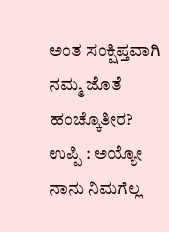ಅಂತ ಸಂಕ್ಷಿಪ್ತವಾಗಿ ನಮ್ಮ ಜೊತೆ ಹಂಚ್ಕೊತೀರ?
ಉಪ್ಪಿ : ಅಯ್ಯೋ ನಾನು ನಿಮಗೆಲ್ಲ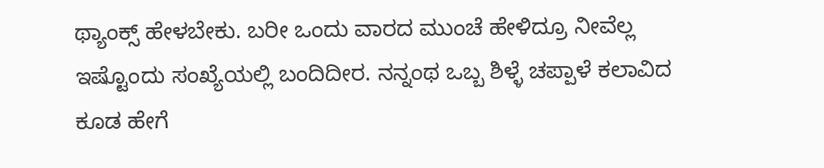ಥ್ಯಾಂಕ್ಸ್ ಹೇಳಬೇಕು. ಬರೀ ಒಂದು ವಾರದ ಮುಂಚೆ ಹೇಳಿದ್ರೂ ನೀವೆಲ್ಲ ಇಷ್ಟೊಂದು ಸಂಖ್ಯೆಯಲ್ಲಿ ಬಂದಿದೀರ. ನನ್ನಂಥ ಒಬ್ಬ ಶಿಳ್ಳೆ ಚಪ್ಪಾಳೆ ಕಲಾವಿದ ಕೂಡ ಹೇಗೆ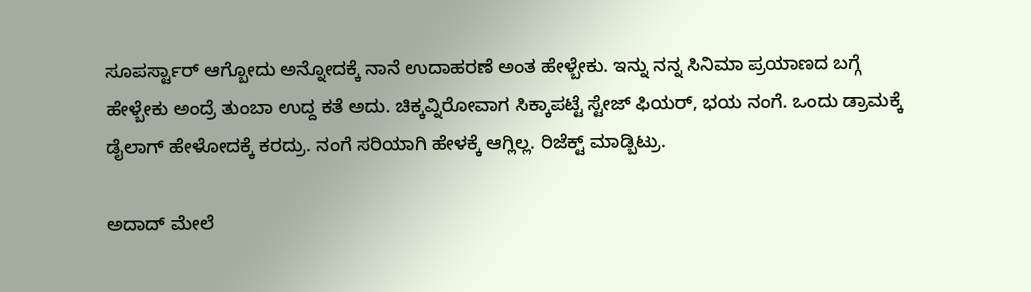ಸೂಪರ್ಸ್ಟಾರ್ ಆಗ್ಬೋದು ಅನ್ನೋದಕ್ಕೆ ನಾನೆ ಉದಾಹರಣೆ ಅಂತ ಹೇಳ್ಬೇಕು. ಇನ್ನು ನನ್ನ ಸಿನಿಮಾ ಪ್ರಯಾಣದ ಬಗ್ಗೆ ಹೇಳ್ಬೇಕು ಅಂದ್ರೆ ತುಂಬಾ ಉದ್ದ ಕತೆ ಅದು. ಚಿಕ್ಕವ್ನಿರೋವಾಗ ಸಿಕ್ಕಾಪಟ್ಟೆ ಸ್ಟೇಜ್ ಫಿಯರ್, ಭಯ ನಂಗೆ. ಒಂದು ಡ್ರಾಮಕ್ಕೆ ಡೈಲಾಗ್ ಹೇಳೋದಕ್ಕೆ ಕರದ್ರು. ನಂಗೆ ಸರಿಯಾಗಿ ಹೇಳಕ್ಕೆ ಆಗ್ಲಿಲ್ಲ. ರಿಜೆಕ್ಟ್ ಮಾಡ್ಬಿಟ್ರು.

ಅದಾದ್ ಮೇಲೆ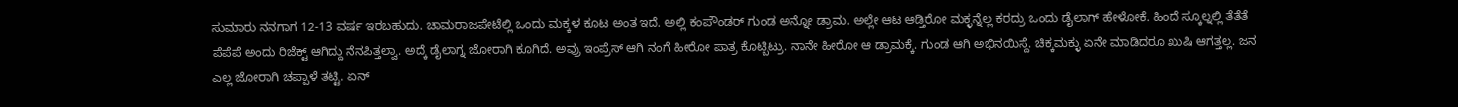ಸುಮಾರು ನನಗಾಗ 12-13 ವರ್ಷ ಇರಬಹುದು. ಚಾಮರಾಜಪೇಟೆಲ್ಲಿ ಒಂದು ಮಕ್ಕಳ ಕೂಟ ಅಂತ ಇದೆ. ಅಲ್ಲಿ ಕಂಪೌಂಡರ್ ಗುಂಡ ಅನ್ನೋ ಡ್ರಾಮ. ಅಲ್ಲೇ ಆಟ ಆಡ್ತಿರೋ ಮಕ್ಳನ್ನೆಲ್ಲ ಕರದ್ರು ಒಂದು ಡೈಲಾಗ್ ಹೇಳೋಕೆ. ಹಿಂದೆ ಸ್ಕೂಲ್ನಲ್ಲಿ ತೆತೆತೆ ಪೆಪೆಪೆ ಅಂದು ರಿಜೆಕ್ಟ್ ಆಗಿದ್ದು ನೆನಪಿತ್ತಲ್ವಾ. ಅದ್ಕೆ ಡೈಲಾಗ್ನ ಜೋರಾಗಿ ಕೂಗಿದೆ. ಅವ್ರು ಇಂಪ್ರೆಸ್ ಆಗಿ ನಂಗೆ ಹೀರೋ ಪಾತ್ರ ಕೊಟ್ಬಿಟ್ರು. ನಾನೇ ಹೀರೋ ಆ ಡ್ರಾಮಕ್ಕೆ. ಗುಂಡ ಆಗಿ ಅಭಿನಯಿಸ್ದೆ. ಚಿಕ್ಕಮಕ್ಳು ಏನೇ ಮಾಡಿದರೂ ಖುಷಿ ಆಗತ್ತಲ್ಲ. ಜನ ಎಲ್ಲ ಜೋರಾಗಿ ಚಪ್ಪಾಳೆ ತಟ್ಟಿ. ಏನ್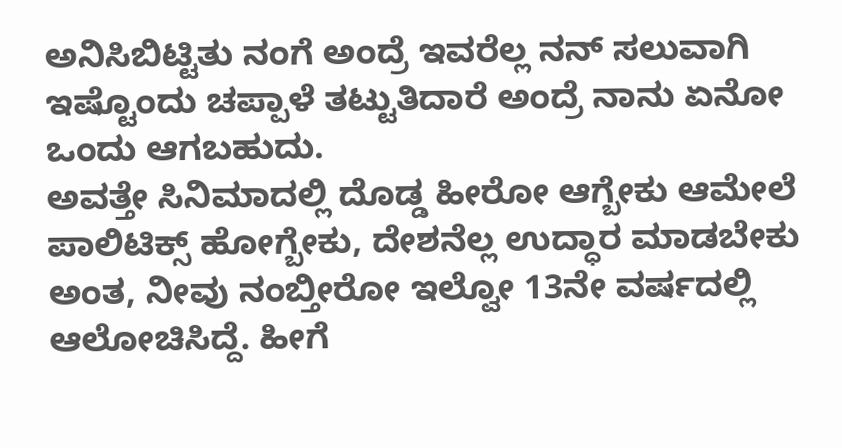ಅನಿಸಿಬಿಟ್ಟಿತು ನಂಗೆ ಅಂದ್ರೆ ಇವರೆಲ್ಲ ನನ್ ಸಲುವಾಗಿ ಇಷ್ಟೊಂದು ಚಪ್ಪಾಳೆ ತಟ್ಟುತಿದಾರೆ ಅಂದ್ರೆ ನಾನು ಏನೋ ಒಂದು ಆಗಬಹುದು.
ಅವತ್ತೇ ಸಿನಿಮಾದಲ್ಲಿ ದೊಡ್ಡ ಹೀರೋ ಆಗ್ಬೇಕು ಆಮೇಲೆ ಪಾಲಿಟಿಕ್ಸ್ ಹೋಗ್ಬೇಕು, ದೇಶನೆಲ್ಲ ಉದ್ಧಾರ ಮಾಡಬೇಕು ಅಂತ, ನೀವು ನಂಬ್ತೀರೋ ಇಲ್ವೋ 13ನೇ ವರ್ಷದಲ್ಲಿ ಆಲೋಚಿಸಿದ್ದೆ. ಹೀಗೆ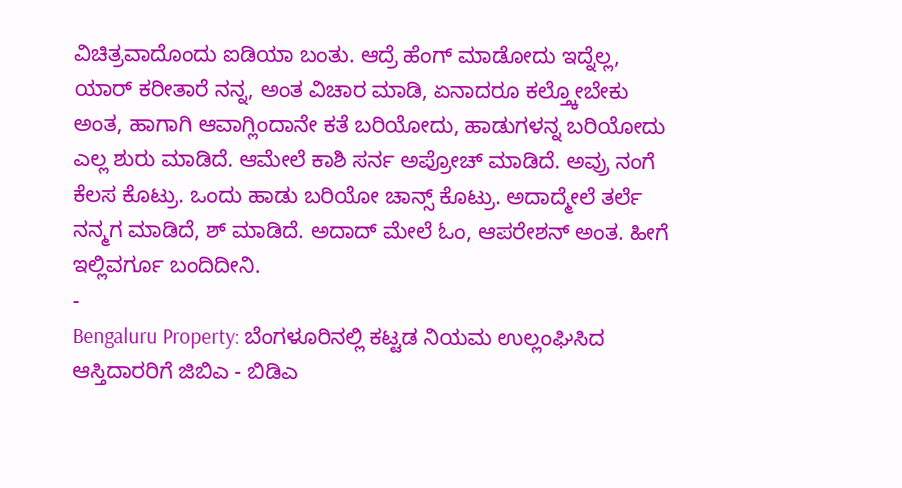ವಿಚಿತ್ರವಾದೊಂದು ಐಡಿಯಾ ಬಂತು. ಆದ್ರೆ ಹೆಂಗ್ ಮಾಡೋದು ಇದ್ನೆಲ್ಲ, ಯಾರ್ ಕರೀತಾರೆ ನನ್ನ, ಅಂತ ವಿಚಾರ ಮಾಡಿ, ಏನಾದರೂ ಕಲ್ತ್ಕೋಬೇಕು ಅಂತ, ಹಾಗಾಗಿ ಆವಾಗ್ಲಿಂದಾನೇ ಕತೆ ಬರಿಯೋದು, ಹಾಡುಗಳನ್ನ ಬರಿಯೋದು ಎಲ್ಲ ಶುರು ಮಾಡಿದೆ. ಆಮೇಲೆ ಕಾಶಿ ಸರ್ನ ಅಪ್ರೋಚ್ ಮಾಡಿದೆ. ಅವ್ರು ನಂಗೆ ಕೆಲಸ ಕೊಟ್ರು. ಒಂದು ಹಾಡು ಬರಿಯೋ ಚಾನ್ಸ್ ಕೊಟ್ರು. ಅದಾದ್ಮೇಲೆ ತರ್ಲೆ ನನ್ಮಗ ಮಾಡಿದೆ, ಶ್ ಮಾಡಿದೆ. ಅದಾದ್ ಮೇಲೆ ಓಂ, ಆಪರೇಶನ್ ಅಂತ. ಹೀಗೆ ಇಲ್ಲಿವರ್ಗೂ ಬಂದಿದೀನಿ.
-
Bengaluru Property: ಬೆಂಗಳೂರಿನಲ್ಲಿ ಕಟ್ಟಡ ನಿಯಮ ಉಲ್ಲಂಘಿಸಿದ ಆಸ್ತಿದಾರರಿಗೆ ಜಿಬಿಎ - ಬಿಡಿಎ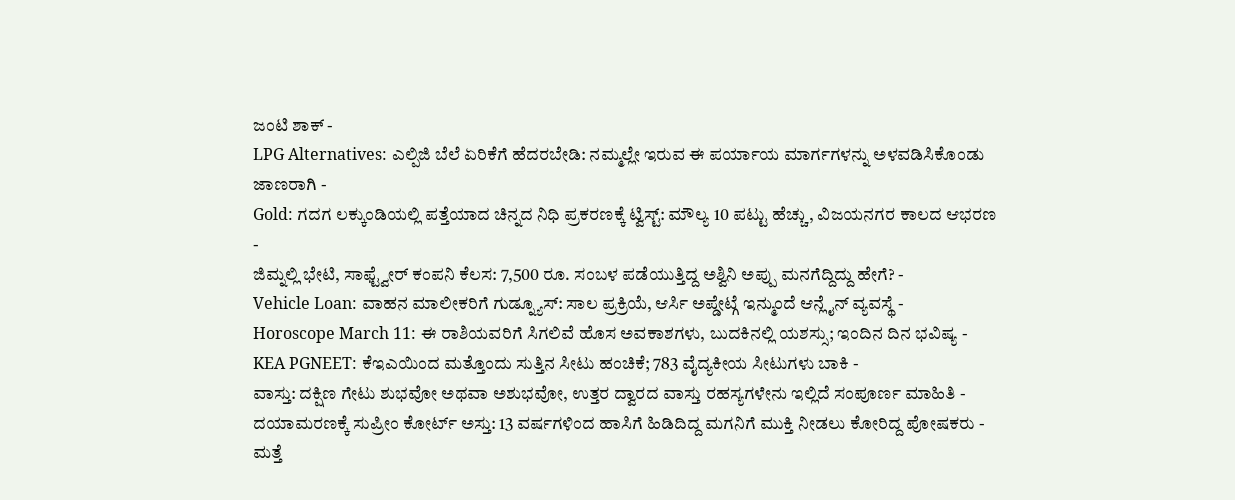ಜಂಟಿ ಶಾಕ್ -
LPG Alternatives: ಎಲ್ಪಿಜಿ ಬೆಲೆ ಏರಿಕೆಗೆ ಹೆದರಬೇಡಿ: ನಮ್ಮಲ್ಲೇ ಇರುವ ಈ ಪರ್ಯಾಯ ಮಾರ್ಗಗಳನ್ನು ಅಳವಡಿಸಿಕೊಂಡು ಜಾಣರಾಗಿ -
Gold: ಗದಗ ಲಕ್ಕುಂಡಿಯಲ್ಲಿ ಪತ್ತೆಯಾದ ಚಿನ್ನದ ನಿಧಿ ಪ್ರಕರಣಕ್ಕೆ ಟ್ವಿಸ್ಟ್: ಮೌಲ್ಯ 10 ಪಟ್ಟು ಹೆಚ್ಚು, ವಿಜಯನಗರ ಕಾಲದ ಆಭರಣ -
ಜಿಮ್ನಲ್ಲಿ ಭೇಟಿ, ಸಾಫ್ಟ್ವೇರ್ ಕಂಪನಿ ಕೆಲಸ: 7,500 ರೂ. ಸಂಬಳ ಪಡೆಯುತ್ತಿದ್ದ ಅಶ್ವಿನಿ ಅಪ್ಪು ಮನಗೆದ್ದಿದ್ದು ಹೇಗೆ? -
Vehicle Loan: ವಾಹನ ಮಾಲೀಕರಿಗೆ ಗುಡ್ನ್ಯೂಸ್: ಸಾಲ ಪ್ರಕ್ರಿಯೆ, ಆರ್ಸಿ ಅಪ್ಡೇಟ್ಗೆ ಇನ್ಮುಂದೆ ಆನ್ಲೈನ್ ವ್ಯವಸ್ಥೆ -
Horoscope March 11: ಈ ರಾಶಿಯವರಿಗೆ ಸಿಗಲಿವೆ ಹೊಸ ಅವಕಾಶಗಳು, ಬುದಕಿನಲ್ಲಿ ಯಶಸ್ಸು; ಇಂದಿನ ದಿನ ಭವಿಷ್ಯ -
KEA PGNEET: ಕೆಇಎಯಿಂದ ಮತ್ತೊಂದು ಸುತ್ತಿನ ಸೀಟು ಹಂಚಿಕೆ; 783 ವೈದ್ಯಕೀಯ ಸೀಟುಗಳು ಬಾಕಿ -
ವಾಸ್ತು: ದಕ್ಷಿಣ ಗೇಟು ಶುಭವೋ ಅಥವಾ ಅಶುಭವೋ, ಉತ್ತರ ದ್ವಾರದ ವಾಸ್ತು ರಹಸ್ಯಗಳೇನು ಇಲ್ಲಿದೆ ಸಂಪೂರ್ಣ ಮಾಹಿತಿ -
ದಯಾಮರಣಕ್ಕೆ ಸುಪ್ರೀಂ ಕೋರ್ಟ್ ಅಸ್ತು: 13 ವರ್ಷಗಳಿಂದ ಹಾಸಿಗೆ ಹಿಡಿದಿದ್ದ ಮಗನಿಗೆ ಮುಕ್ತಿ ನೀಡಲು ಕೋರಿದ್ದ ಪೋಷಕರು -
ಮತ್ತೆ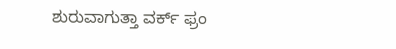ಶುರುವಾಗುತ್ತಾ ವರ್ಕ್ ಫ್ರಂ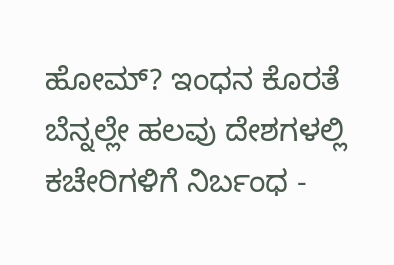ಹೋಮ್? ಇಂಧನ ಕೊರತೆ ಬೆನ್ನಲ್ಲೇ ಹಲವು ದೇಶಗಳಲ್ಲಿ ಕಚೇರಿಗಳಿಗೆ ನಿರ್ಬಂಧ -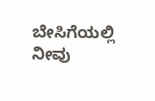ಬೇಸಿಗೆಯಲ್ಲಿ ನೀವು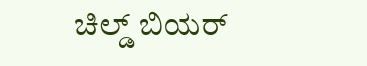ಚಿಲ್ಡ್ ಬಿಯರ್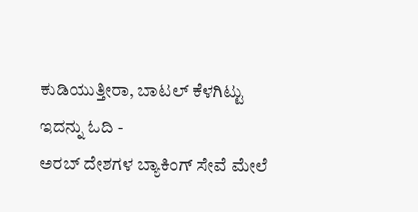ಕುಡಿಯುತ್ತೀರಾ, ಬಾಟಲ್ ಕೆಳಗಿಟ್ಟು ಇದನ್ನು ಓದಿ -
ಅರಬ್ ದೇಶಗಳ ಬ್ಯಾಕಿಂಗ್ ಸೇವೆ ಮೇಲೆ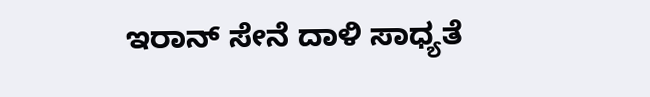ಇರಾನ್ ಸೇನೆ ದಾಳಿ ಸಾಧ್ಯತೆ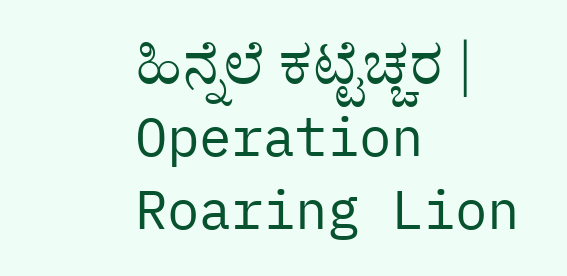ಹಿನ್ನೆಲೆ ಕಟ್ಟೆಚ್ಚರ | Operation Roaring Lion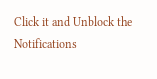Click it and Unblock the Notifications